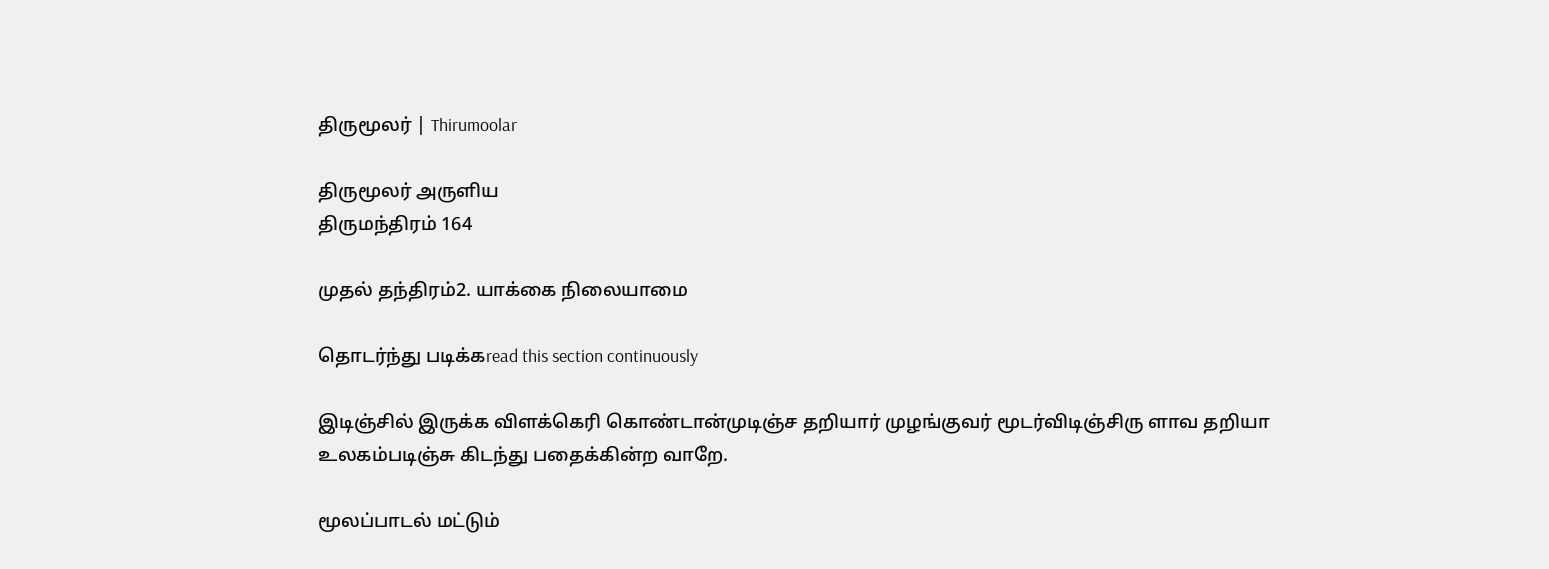திருமூலர் | Thirumoolar

திருமூலர் அருளிய
திருமந்திரம் 164

முதல் தந்திரம்2. யாக்கை நிலையாமை

தொடர்ந்து படிக்கread this section continuously

இடிஞ்சில் இருக்க விளக்கெரி கொண்டான்முடிஞ்ச தறியார் முழங்குவர் மூடர்விடிஞ்சிரு ளாவ தறியா உலகம்படிஞ்சு கிடந்து பதைக்கின்ற வாறே.

மூலப்பாடல் மட்டும்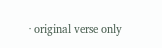· original verse only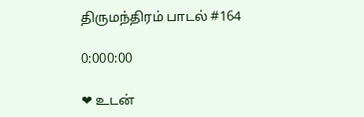திருமந்திரம் பாடல் #164

0:000:00

❤ உடன்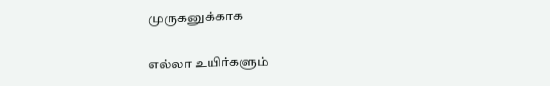முருகனுக்காக

எல்லா உயிர்களும்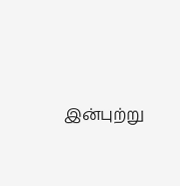இன்புற்று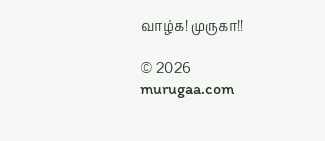வாழ்க! முருகா!!

© 2026 murugaa.com